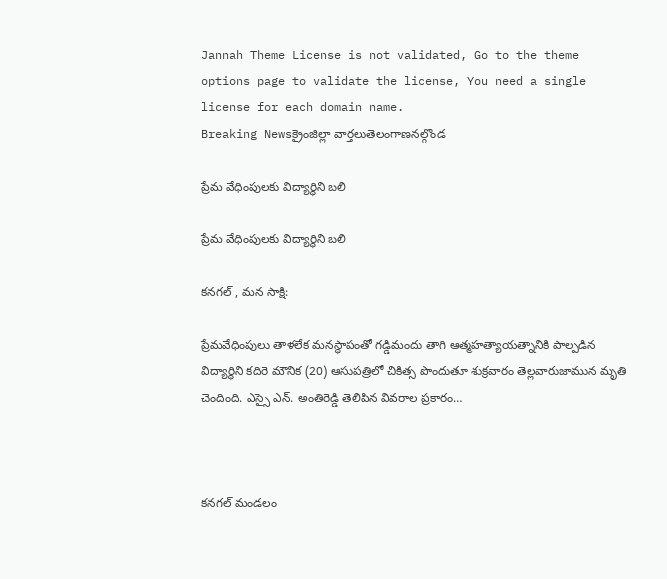Jannah Theme License is not validated, Go to the theme options page to validate the license, You need a single license for each domain name.
Breaking Newsక్రైంజిల్లా వార్తలుతెలంగాణనల్గొండ

ప్రేమ వేధింపులకు విద్యార్థిని బలి

ప్రేమ వేధింపులకు విద్యార్థిని బలి

కనగల్ , మన సాక్షి:

ప్రేమవేధింపులు తాళలేక మనస్థాపంతో గడ్డిమందు తాగి ఆత్మహత్యాయత్నానికి పాల్పడిన విద్యార్థిని కదిరె మౌనిక (20) ఆసుపత్రిలో చికిత్స పొందుతూ శుక్రవారం తెల్లవారుజామున మృతి చెందింది. ఎస్సై ఎన్. అంతిరెడ్డి తెలిపిన వివరాల ప్రకారం…



కనగల్ మండలం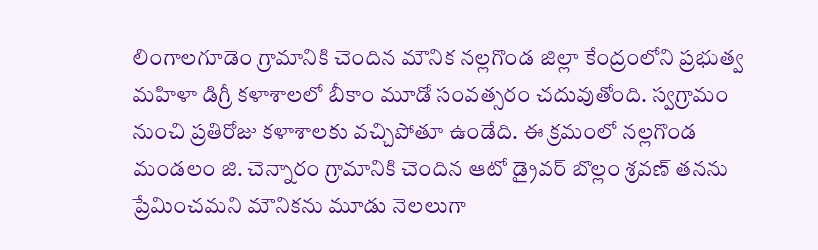లింగాలగూడెం గ్రామానికి చెందిన మౌనిక నల్లగొండ జిల్లా కేంద్రంలోని ప్రభుత్వ మహిళా డిగ్రీ కళాశాలలో బీకాం మూడో సంవత్సరం చదువుతోంది. స్వగ్రామం నుంచి ప్రతిరోజు కళాశాలకు వచ్చిపోతూ ఉండేది. ఈ క్రమంలో నల్లగొండ మండలం జి. చెన్నారం గ్రామానికి చెందిన ఆటో డ్రైవర్ బొల్లం శ్రవణ్ తనను ప్రేమించమని మౌనికను మూడు నెలలుగా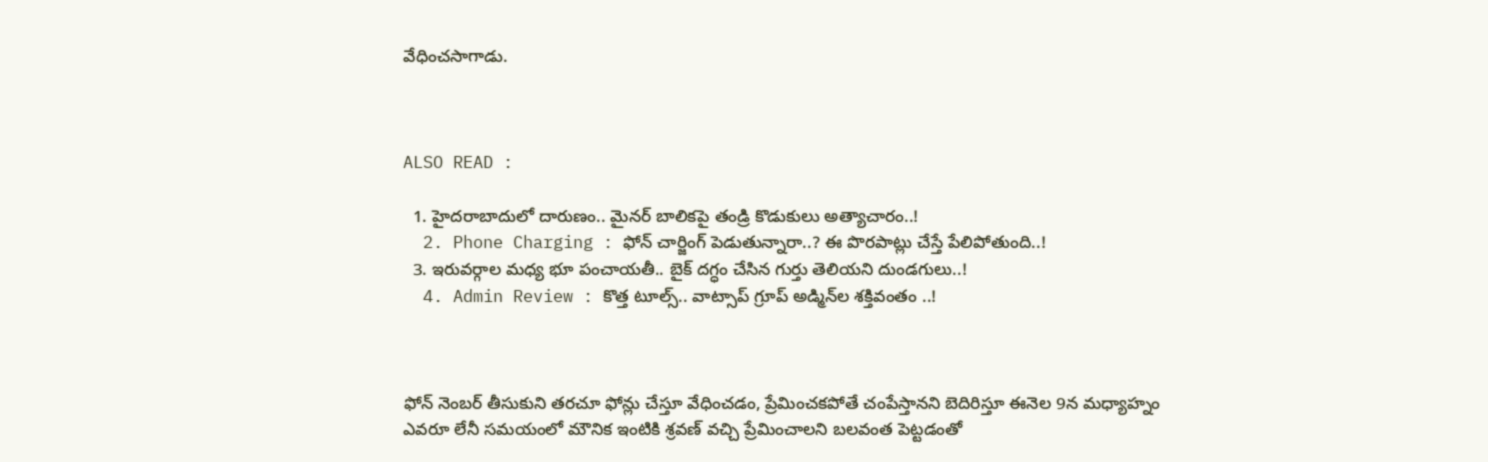వేధించసాగాడు.



ALSO READ :

  1. హైదరాబాదులో దారుణం.. మైనర్ బాలికపై తండ్రి కొడుకులు అత్యాచారం..!
  2. Phone Charging : ఫోన్ చార్జింగ్ పెడుతున్నారా..? ఈ పొరపాట్లు చేస్తే పేలిపోతుంది..!
  3. ఇరువర్గాల మధ్య భూ పంచాయతీ.. బైక్ దగ్ధం చేసిన గుర్తు తెలియని దుండగులు..!
  4. Admin Review : కొత్త టూల్స్‌.. వాట్సాప్ గ్రూప్ అడ్మిన్‌ల శక్తివంతం ..!



ఫోన్ నెంబర్ తీసుకుని తరచూ ఫోన్లు చేస్తూ వేధించడం, ప్రేమించకపోతే చంపేస్తానని బెదిరిస్తూ ఈనెల 9న మధ్యాహ్నం ఎవరూ లేనీ సమయంలో మౌనిక ఇంటికి శ్రవణ్ వచ్చి ప్రేమించాలని బలవంత పెట్టడంతో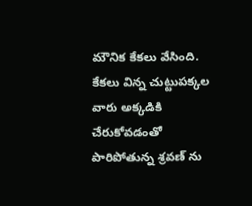మౌనిక కేకలు వేసింది. కేకలు విన్న చుట్టుపక్కల వారు అక్కడికి చేరుకోవడంతో పారిపోతున్న శ్రవణ్ ను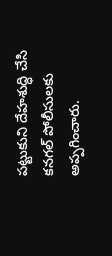పట్టుకుని దేహశుద్ధి చేసి కనగల్ పోలీసులకు అప్పగించారు.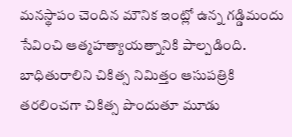మనస్థాపం చెందిన మౌనిక ఇంట్లో ఉన్న గడ్డిమందు సేవించి ఆత్మహత్యాయత్నానికి పాల్పడింది. బాధితురాలిని చికిత్స నిమిత్తం ఆసుపత్రికి తరలించగా చికిత్స పొందుతూ మూడు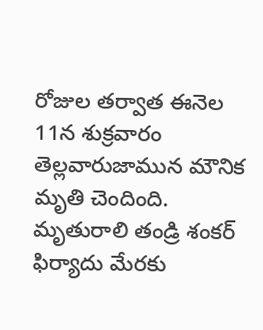రోజుల తర్వాత ఈనెల 11న శుక్రవారం తెల్లవారుజామున మౌనిక మృతి చెందింది. మృతురాలి తండ్రి శంకర్ ఫిర్యాదు మేరకు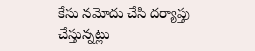కేసు నమోదు చేసి దర్యాప్తు చేస్తున్నట్లు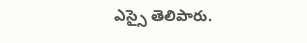ఎస్సై తెలిపారు.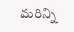మరిన్ని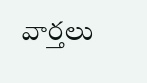వార్తలు